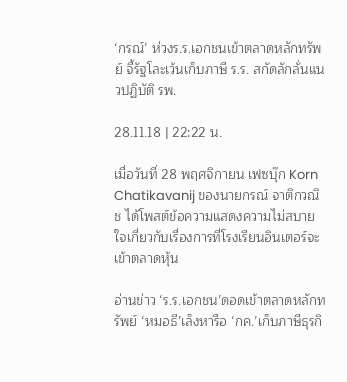‘กรณ์’ ห่วงร.ร.เอกชนเข้าตลาดหลักทรัพย์ จี้รัฐโละเว้นเก็บภาษี ร.ร. สกัดลักลั่นแนวปฏิบัติ รพ.

28.11.18 | 22:22 น.

เมื่อวันที่ 28 พฤศจิกายน เฟซบุ๊ก Korn Chatikavanij ของนายกรณ์ จาติกวณิช ได้โพสต์ข้อความแสดงความไม่สบายใจเกี่ยวกับเรื่องการที่โรงเรียนอินเตอร์จะเข้าตลาดหุ้น

อ่านข่าว ‘ร.ร.เอกชน’ดอดเข้าตลาดหลักทรัพย์ ‘หมอธี’เล็งหารือ ‘กค.’เก็บภาษีธุรกิ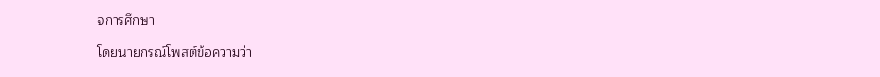จการศึกษา

โดยนายกรณ์โพสต์ข้อความว่า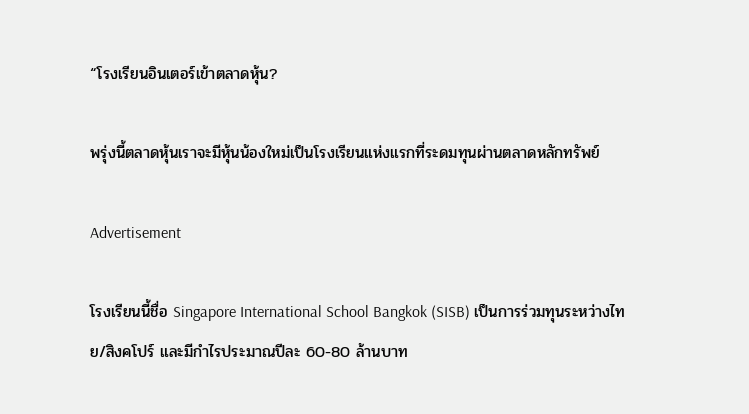“โรงเรียนอินเตอร์เข้าตลาดหุ้น?

พรุ่งนี้ตลาดหุ้นเราจะมีหุ้นน้องใหม่เป็นโรงเรียนแห่งแรกที่ระดมทุนผ่านตลาดหลักทรัพย์

Advertisement

โรงเรียนนี้ชื่อ Singapore International School Bangkok (SISB) เป็นการร่วมทุนระหว่างไทย/สิงคโปร์ และมีกำไรประมาณปีละ 60-80 ล้านบาท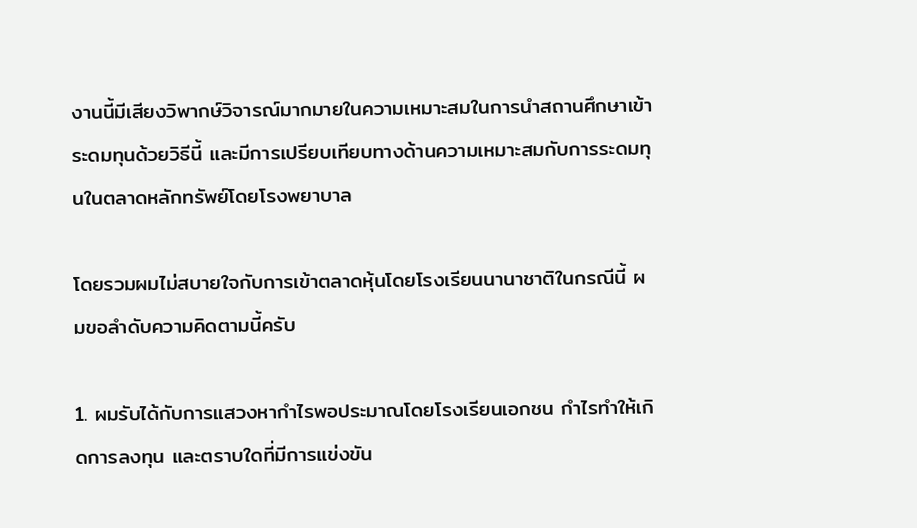งานนี้มีเสียงวิพากษ์วิจารณ์มากมายในความเหมาะสมในการนำสถานศึกษาเข้าระดมทุนด้วยวิธีนี้ และมีการเปรียบเทียบทางด้านความเหมาะสมกับการระดมทุนในตลาดหลักทรัพย์โดยโรงพยาบาล

โดยรวมผมไม่สบายใจกับการเข้าตลาดหุ้นโดยโรงเรียนนานาชาติในกรณีนี้ ผมขอลำดับความคิดตามนี้ครับ

1. ผมรับได้กับการแสวงหากำไรพอประมาณโดยโรงเรียนเอกชน กำไรทำให้เกิดการลงทุน และตราบใดที่มีการแข่งขัน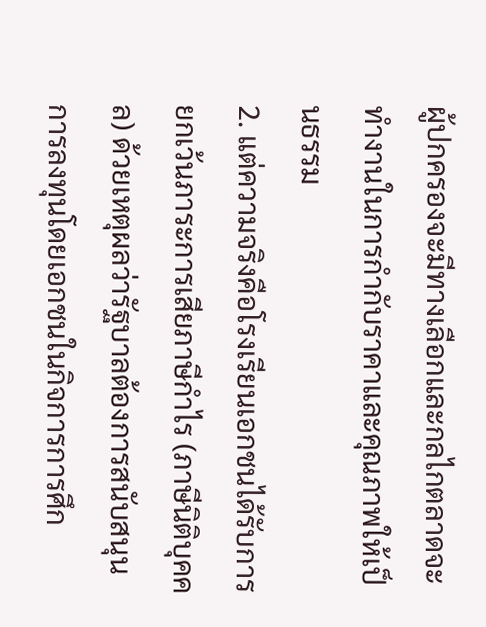ผู้ปกครองจะมีทางเลือกและกลไกตลาดจะทำงานในการกำกับราคาและคุณภาพให้เป็นธรรม
2. แต่ความจริงคือโรงเรียนเอกชนได้รับการยกเว้นภาระการเสียภาษีกำไร (ภาษีนิติบุคคล) ด้วยเหตุผลว่ารัฐบาลต้องการสนับสนุนการลงทุนโดยเอกชนในกิจการการศึก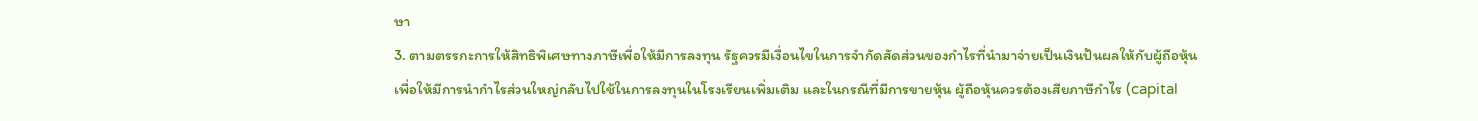ษา
3. ตามตรรกะการให้สิทธิพิเศษทางภาษีเพื่อให้มีการลงทุน รัฐควรมีเงื่อนไขในการจำกัดสัดส่วนของกำไรที่นำมาจ่ายเป็นเงินปันผลให้กับผู้ถือหุ้น เพื่อให้มีการนำกำไรส่วนใหญ่กลับไปใช้ในการลงทุนในโรงเรียนเพิ่มเติม และในกรณีที่มีการขายหุ้น ผู้ถือหุ้นควรต้องเสียภาษีกำไร (capital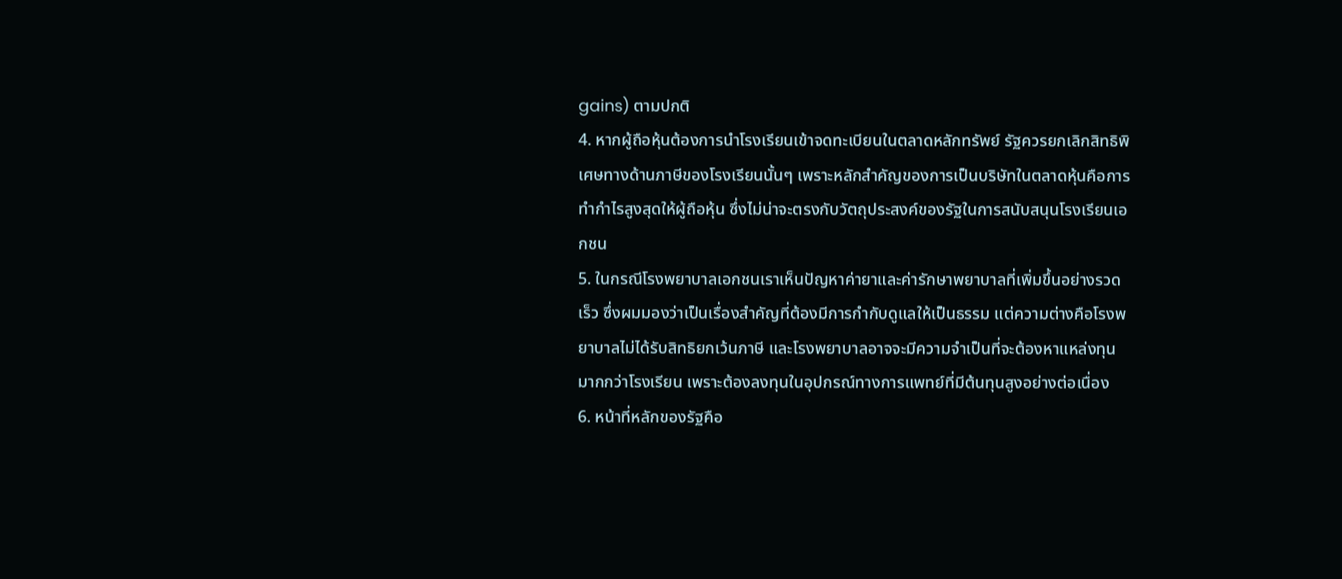gains) ตามปกติ
4. หากผู้ถือหุ้นต้องการนำโรงเรียนเข้าจดทะเบียนในตลาดหลักทรัพย์ รัฐควรยกเลิกสิทธิพิเศษทางด้านภาษีของโรงเรียนนั้นๆ เพราะหลักสำคัญของการเป็นบริษัทในตลาดหุ้นคือการทำกำไรสูงสุดให้ผู้ถือหุ้น ซึ่งไม่น่าจะตรงกับวัตถุประสงค์ของรัฐในการสนับสนุนโรงเรียนเอกชน
5. ในกรณีโรงพยาบาลเอกชนเราเห็นปัญหาค่ายาและค่ารักษาพยาบาลที่เพิ่มขึ้นอย่างรวดเร็ว ซึ่งผมมองว่าเป็นเรื่องสำคัญที่ต้องมีการกำกับดูแลให้เป็นธรรม แต่ความต่างคือโรงพยาบาลไม่ได้รับสิทธิยกเว้นภาษี และโรงพยาบาลอาจจะมีความจำเป็นที่จะต้องหาแหล่งทุนมากกว่าโรงเรียน เพราะต้องลงทุนในอุปกรณ์ทางการแพทย์ที่มีต้นทุนสูงอย่างต่อเนื่อง
6. หน้าที่หลักของรัฐคือ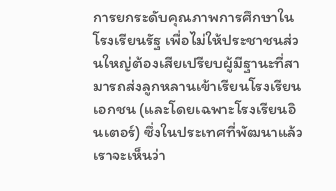การยกระดับคุณภาพการศึกษาในโรงเรียนรัฐ เพื่อไม่ให้ประชาชนส่วนใหญ่ต้องเสียเปรียบผู้มีฐานะที่สามารถส่งลูกหลานเข้าเรียนโรงเรียนเอกชน (และโดยเฉพาะโรงเรียนอินเตอร์) ซึ่งในประเทศที่พัฒนาแล้วเราจะเห็นว่า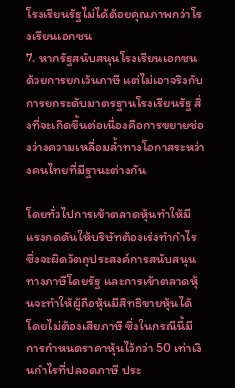โรงเรียนรัฐไม่ได้ด้อยคุณภาพกว่าโรงเรียนเอกชน
7. หากรัฐสนับสนุนโรงเรียนเอกชนด้วยการยกเว้นภาษี แต่ไม่เอาจริงกับการยกระดับมาตรฐานโรงเรียนรัฐ สิ่งที่จะเกิดขึ้นต่อเนื่องคือการขยายช่องว่างความเหลื่อมลํ้าทางโอกาสระหว่างคนไทยที่มีฐานะต่างกัน

โดยทั่วไปการเข้าตลาดหุ้นทำให้มีแรงกดดันให้บริษัทต้องเร่งทำกำไร ซึ่งจะผิดวัตถุประสงค์การสนับสนุนทางภาษีโดยรัฐ และการเข้าตลาดหุ้นจะทำให้ผู้ถือหุ้นมีสิทธิขายหุ้นได้โดยไม่ต้องเสียภาษี ซึ่งในกรณีนี้มีการกำหนดราคาหุ้นไว้กว่า 50 เท่าเงินกำไรที่ปลอดภาษี ประ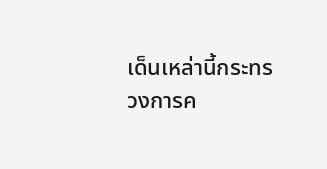เด็นเหล่านี้กระทรวงการค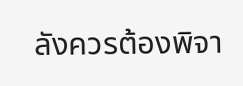ลังควรต้องพิจา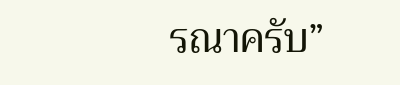รณาครับ”